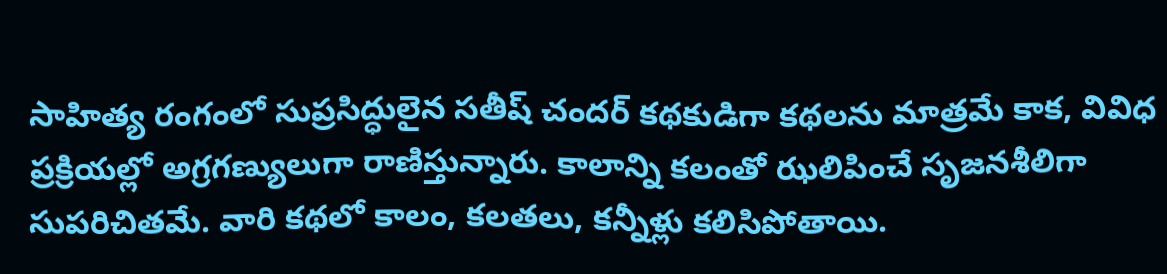సాహిత్య రంగంలో సుప్రసిద్ధులైన సతీష్ చందర్ కథకుడిగా కథలను మాత్రమే కాక, వివిధ ప్రక్రియల్లో అగ్రగణ్యులుగా రాణిస్తున్నారు. కాలాన్ని కలంతో ఝలిపించే సృజనశీలిగా సుపరిచితమే. వారి కథలో కాలం, కలతలు, కన్నీళ్లు కలిసిపోతాయి.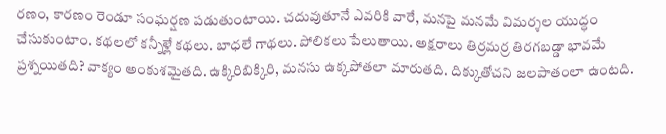రణం, కారణం రెండూ సంఘర్షణ పడుతుంటాయి. చదువుతూనే ఎవరికి వారే, మనపై మనమే విమర్శల యుద్ధం చేసుకుంటాం. కథలలో కన్నీళ్లే కథలు. బాధలే గాథలు. పోలికలు పేలుతాయి. అక్షరాలు తిర్రమర్ర తిరగబడ్డా భావమే ప్రశ్నయితది? వాక్యం అంకుశమైతది. ఉక్కిరిబిక్కిరి, మనసు ఉక్కపోతలా మారుతది. దిక్కుతోచని జలపాతంలా ఉంటది.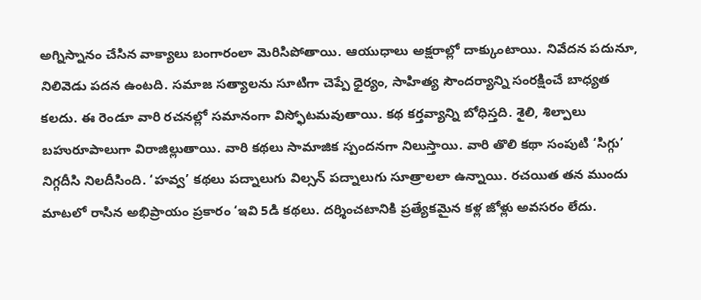అగ్నిస్నానం చేసిన వాక్యాలు బంగారంలా మెరిసిపోతాయి. ఆయుధాలు అక్షరాల్లో దాక్కుంటాయి. నివేదన పదునూ, నిలివెడు పదన ఉంటది. సమాజ సత్యాలను సూటిగా చెప్పే ధైర్యం, సాహిత్య సౌందర్యాన్ని సంరక్షించే బాధ్యత కలదు. ఈ రెండూ వారి రచనల్లో సమానంగా విస్ఫోటమవుతాయి. కథ కర్తవ్యాన్ని బోధిస్తది. శైలి, శిల్పాలు బహురూపాలుగా విరాజిల్లుతాయి. వారి కథలు సామాజిక స్పందనగా నిలుస్తాయి. వారి తొలి కథా సంపుటి ‘సిగ్గు’ నిగ్గదీసి నిలదీసింది. ‘హవ్వ’ కథలు పద్నాలుగు విల్సన్ పద్నాలుగు సూత్రాలలా ఉన్నాయి. రచయిత తన ముందు మాటలో రాసిన అభిప్రాయం ప్రకారం ‘ఇవి 5డి కథలు. దర్శించటానికి ప్రత్యేకమైన కళ్ల జోళ్లు అవసరం లేదు.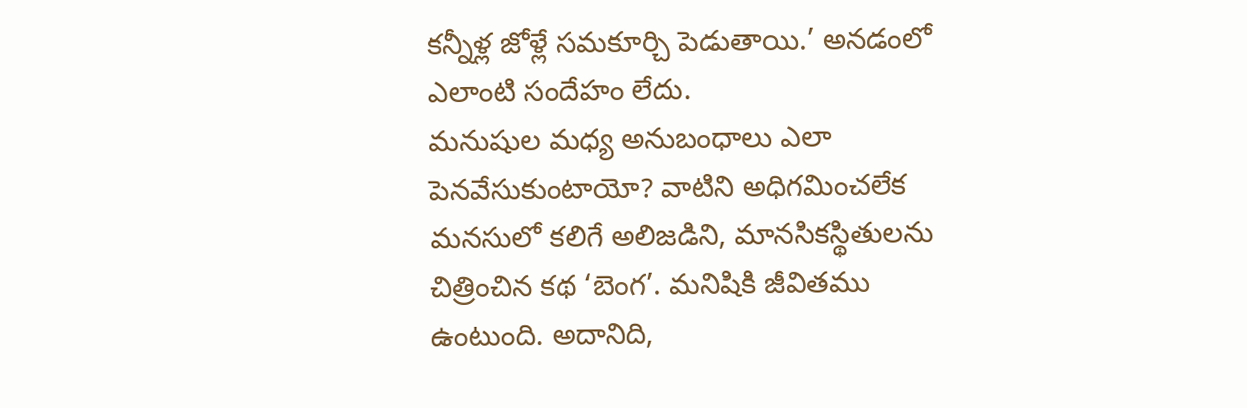కన్నీళ్ల జోళ్లే సమకూర్చి పెడుతాయి.’ అనడంలో ఎలాంటి సందేహం లేదు.
మనుషుల మధ్య అనుబంధాలు ఎలా పెనవేసుకుంటాయో? వాటిని అధిగమించలేక మనసులో కలిగే అలిజడిని, మానసికస్థితులను చిత్రించిన కథ ‘బెంగ’. మనిషికి జీవితము ఉంటుంది. అదానిది,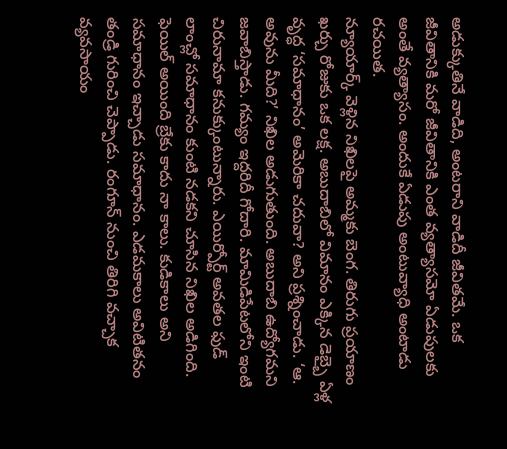అడుక్కుతినే వాడిది, అంటరాని వాడిదీ జీవితమే. ఒక జీవితానికి మరో జీవితానికి ఎంత వ్యత్యాసమో ఏడుపులకు అంతే వ్యత్యాసం. అందుకే ఏడుపు అంటువ్యాధి అంటాడు రచయిత.
న్యూయార్క్ వెళ్లిన నిఖిలపై అమ్మకు బెంగ. తిరుగు ప్రయాణం ఖర్చు రోజుకు ఒక లక్ష. అబుదాబిలో విమానం ఎక్కిన డెబ్బై ఏళ్ల వృద్ధ ‘సమాధానం’ అమెరికా చదువా? అని ప్రశ్నించాడు. ‘ఆ. అవును మీది?’ నిఖిల అడుగుతుంది. అబుదాబి ఉద్యోగమని జవాబిస్తాడు. గమ్యం ఇద్దరిదీ గోదారి. మామిడిపేటలోని ఇంటి చిరునామా కనుక్కుంటున్నారు. ఎయిర్పోర్ట్ అవతల ఫుడ్ లాంచ్లో సమాధానం కుంటి నడకని చూసిన నిఖిల అడిగింది. ఫెయిల్ అయింది బ్రేకు కాదు నా కాలు. కుడికాలు అని సమాధానం ఇచ్చాడు సమాధానం. ఎడమకాలు అవిటితనం తండ్రి గురించి చెప్పాడు. రంగూన్ నుంచి తిరిగి వచ్చాక వ్యవసాయం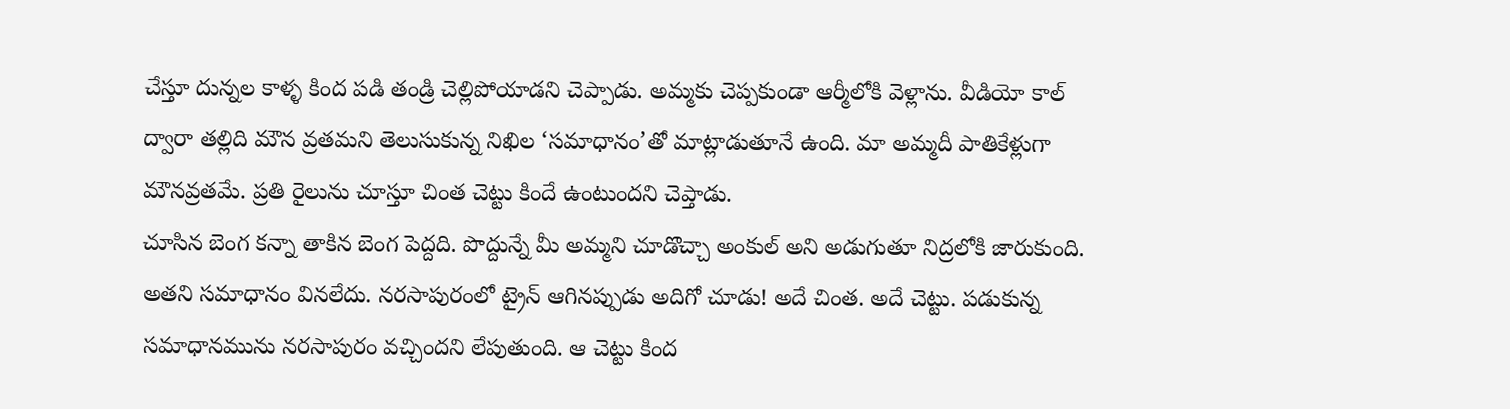చేస్తూ దున్నల కాళ్ళ కింద పడి తండ్రి చెల్లిపోయాడని చెప్పాడు. అమ్మకు చెప్పకుండా ఆర్మీలోకి వెళ్లాను. వీడియో కాల్ ద్వారా తల్లిది మౌన వ్రతమని తెలుసుకున్న నిఖిల ‘సమాధానం’తో మాట్లాడుతూనే ఉంది. మా అమ్మదీ పాతికేళ్లుగా మౌనవ్రతమే. ప్రతి రైలును చూస్తూ చింత చెట్టు కిందే ఉంటుందని చెప్తాడు.
చూసిన బెంగ కన్నా తాకిన బెంగ పెద్దది. పొద్దున్నే మీ అమ్మని చూడొచ్చా అంకుల్ అని అడుగుతూ నిద్రలోకి జారుకుంది. అతని సమాధానం వినలేదు. నరసాపురంలో ట్రైన్ ఆగినప్పుడు అదిగో చూడు! అదే చింత. అదే చెట్టు. పడుకున్న సమాధానమును నరసాపురం వచ్చిందని లేపుతుంది. ఆ చెట్టు కింద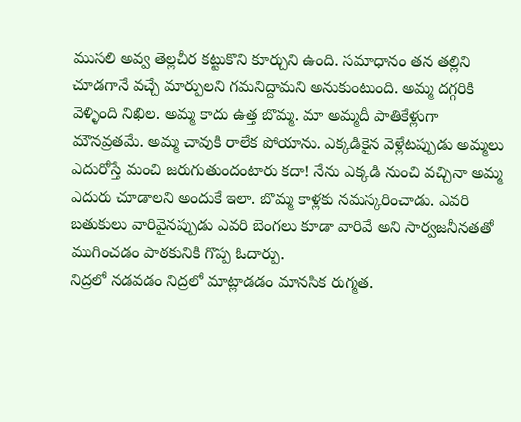ముసలి అవ్వ తెల్లచీర కట్టుకొని కూర్చుని ఉంది. సమాధానం తన తల్లిని చూడగానే వచ్చే మార్పులని గమనిద్దామని అనుకుంటుంది. అమ్మ దగ్గరికి వెళ్ళింది నిఖిల. అమ్మ కాదు ఉత్త బొమ్మ. మా అమ్మదీ పాతికేళ్లుగా మౌనవ్రతమే. అమ్మ చావుకి రాలేక పోయాను. ఎక్కడికైన వెళ్లేటప్పుడు అమ్మలు ఎదురోస్తే మంచి జరుగుతుందంటారు కదా! నేను ఎక్కడి నుంచి వచ్చినా అమ్మ ఎదురు చూడాలని అందుకే ఇలా. బొమ్మ కాళ్లకు నమస్కరించాడు. ఎవరి బతుకులు వారివైనప్పుడు ఎవరి బెంగలు కూడా వారివే అని సార్వజనీనతతో ముగించడం పాఠకునికి గొప్ప ఓదార్పు.
నిద్రలో నడవడం నిద్రలో మాట్లాడడం మానసిక రుగ్మత.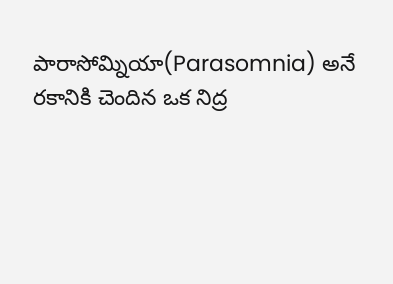పారాసోమ్నియా(Parasomnia) అనే రకానికి చెందిన ఒక నిద్ర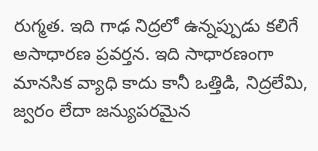రుగ్మత. ఇది గాఢ నిద్రలో ఉన్నప్పుడు కలిగే అసాధారణ ప్రవర్తన. ఇది సాధారణంగా మానసిక వ్యాధి కాదు కానీ ఒత్తిడి, నిద్రలేమి, జ్వరం లేదా జన్యుపరమైన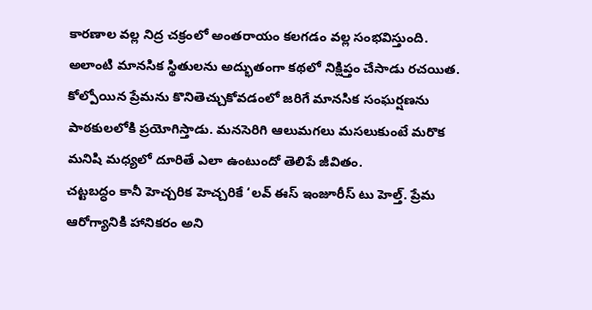కారణాల వల్ల నిద్ర చక్రంలో అంతరాయం కలగడం వల్ల సంభవిస్తుంది. అలాంటి మానసిక స్థితులను అద్భుతంగా కథలో నిక్షిప్తం చేసాడు రచయిత. కోల్పోయిన ప్రేమను కొనితెచ్చుకోవడంలో జరిగే మానసిక సంఘర్షణను పాఠకులలోకి ప్రయోగిస్తాడు. మనసెరిగి ఆలుమగలు మసలుకుంటే మరొక మనిషి మధ్యలో దూరితే ఎలా ఉంటుందో తెలిపే జీవితం.
చట్టబద్ధం కానీ హెచ్చరిక హెచ్చరికే ‘లవ్ ఈస్ ఇంజూరీస్ టు హెల్త్. ప్రేమ ఆరోగ్యానికి హానికరం అని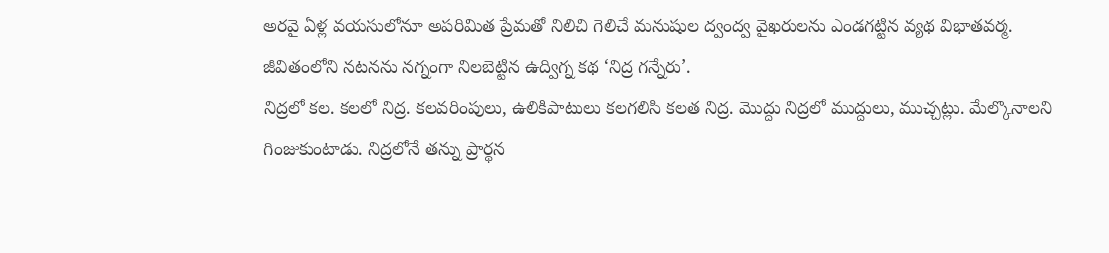అరవై ఏళ్ల వయసులోనూ అపరిమిత ప్రేమతో నిలిచి గెలిచే మనుషుల ద్వంద్వ వైఖరులను ఎండగట్టిన వ్యథ విభాతవర్మ. జీవితంలోని నటనను నగ్నంగా నిలబెట్టిన ఉద్విగ్న కథ ‘నిద్ర గన్నేరు’.
నిద్రలో కల. కలలో నిద్ర. కలవరింపులు, ఉలికిపాటులు కలగలిసి కలత నిద్ర. మొద్దు నిద్రలో ముద్దులు, ముచ్చట్లు. మేల్కొనాలని గింజుకుంటాడు. నిద్రలోనే తన్ను ప్రార్థన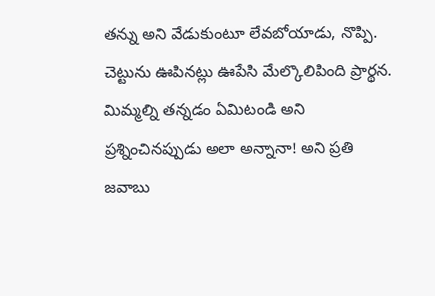తన్ను అని వేడుకుంటూ లేవబోయాడు, నొప్పి. చెట్టును ఊపినట్లు ఊపేసి మేల్కొలిపింది ప్రార్థన. మిమ్మల్ని తన్నడం ఏమిటండి అని ప్రశ్నించినప్పుడు అలా అన్నానా! అని ప్రతి జవాబు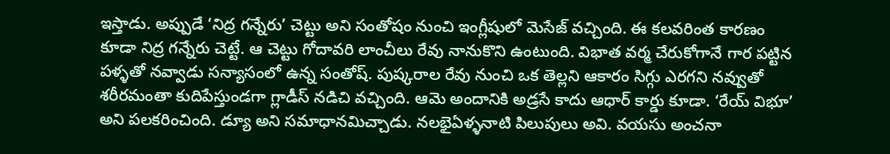ఇస్తాడు. అప్పుడే ‘నిద్ర గన్నేరు’ చెట్టు అని సంతోషం నుంచి ఇంగ్లీషులో మెసేజ్ వచ్చింది. ఈ కలవరింత కారణం కూడా నిద్ర గన్నేరు చెట్టే. ఆ చెట్టు గోదావరి లాంచీలు రేవు నానుకొని ఉంటుంది. విభాత వర్మ చేరుకోగానే గార పట్టిన పళ్ళతో నవ్వాడు సన్యాసంలో ఉన్న సంతోష్. పుష్కరాల రేవు నుంచి ఒక తెల్లని ఆకారం సిగ్గు ఎరగని నవ్వుతో శరీరమంతా కుదిపేస్తుండగా గ్లాడీస్ నడిచి వచ్చింది. ఆమె అందానికి అడ్రసే కాదు ఆధార్ కార్డు కూడా. ‘రేయ్ విభూ’ అని పలకరించింది. డ్యూ అని సమాధానమిచ్చాడు. నలభైఏళ్ళనాటి పిలుపులు అవి. వయసు అంచనా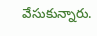వేసుకున్నారు.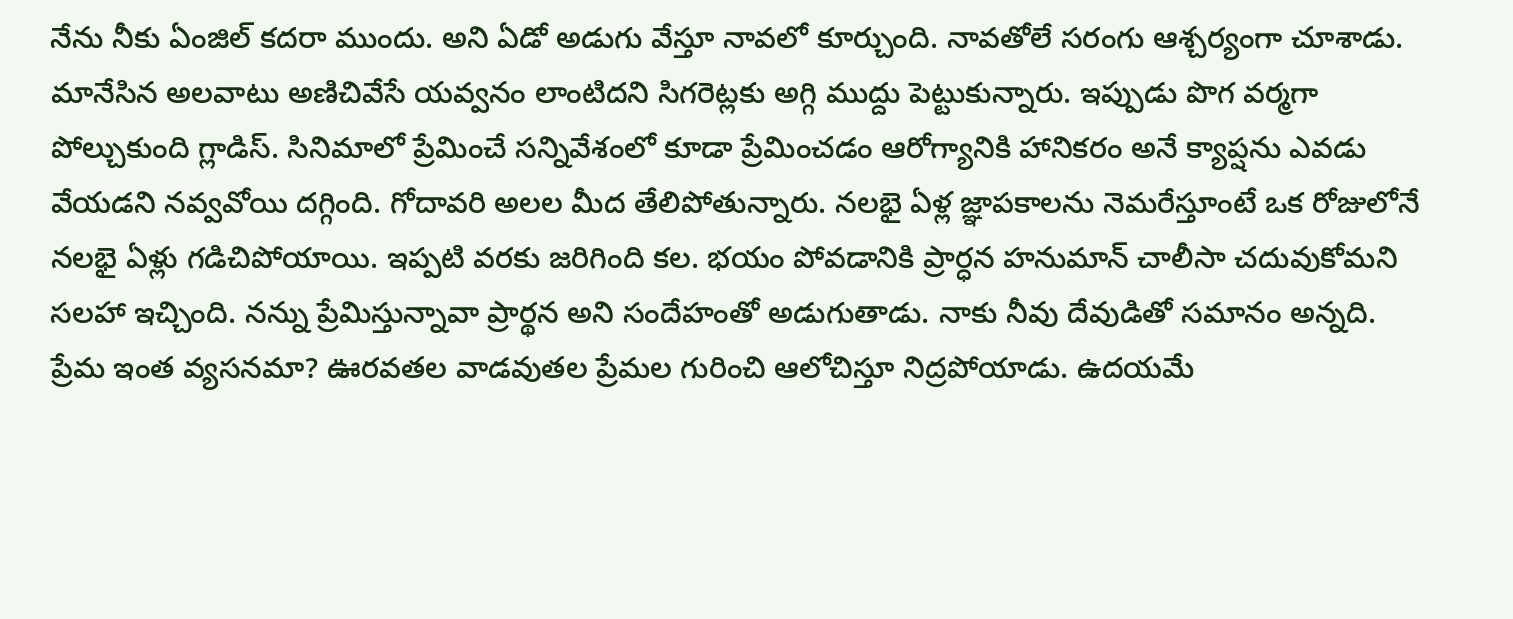నేను నీకు ఏంజిల్ కదరా ముందు. అని ఏడో అడుగు వేస్తూ నావలో కూర్చుంది. నావతోలే సరంగు ఆశ్చర్యంగా చూశాడు. మానేసిన అలవాటు అణిచివేసే యవ్వనం లాంటిదని సిగరెట్లకు అగ్గి ముద్దు పెట్టుకున్నారు. ఇప్పుడు పొగ వర్మగా పోల్చుకుంది గ్లాడిస్. సినిమాలో ప్రేమించే సన్నివేశంలో కూడా ప్రేమించడం ఆరోగ్యానికి హానికరం అనే క్యాప్షను ఎవడు వేయడని నవ్వవోయి దగ్గింది. గోదావరి అలల మీద తేలిపోతున్నారు. నలభై ఏళ్ల జ్ఞాపకాలను నెమరేస్తూంటే ఒక రోజులోనే నలభై ఏళ్లు గడిచిపోయాయి. ఇప్పటి వరకు జరిగింది కల. భయం పోవడానికి ప్రార్ధన హనుమాన్ చాలీసా చదువుకోమని సలహా ఇచ్చింది. నన్ను ప్రేమిస్తున్నావా ప్రార్థన అని సందేహంతో అడుగుతాడు. నాకు నీవు దేవుడితో సమానం అన్నది. ప్రేమ ఇంత వ్యసనమా? ఊరవతల వాడవుతల ప్రేమల గురించి ఆలోచిస్తూ నిద్రపోయాడు. ఉదయమే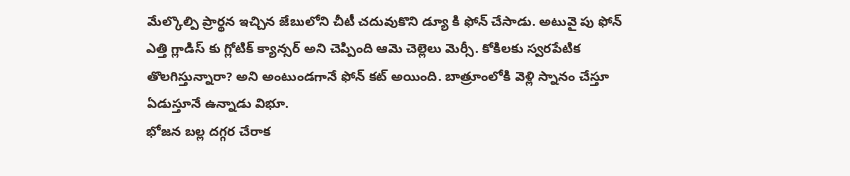మేల్కొల్పి ప్రార్థన ఇచ్చిన జేబులోని చీటీ చదువుకొని డ్యూ కి ఫోన్ చేసాడు. అటువై పు ఫోన్ ఎత్తి గ్లాడిస్ కు గ్లోటిక్ క్యాన్సర్ అని చెప్పింది ఆమె చెల్లెలు మెర్సీ. కోకిలకు స్వరపేటిక తొలగిస్తున్నారా? అని అంటుండగానే ఫోన్ కట్ అయింది. బాత్రూంలోకి వెళ్లి స్నానం చేస్తూ ఏడుస్తూనే ఉన్నాడు విభూ.
భోజన బల్ల దగ్గర చేరాక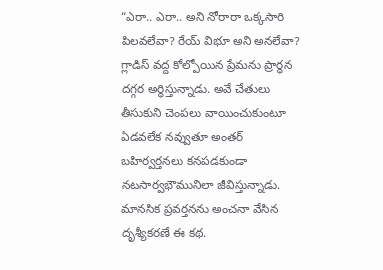“ఎరా.. ఎరా.. అని నోరారా ఒక్కసారి పిలవలేవా? రేయ్ విభూ అని అనలేవా? గ్లాడిస్ వద్ద కోల్పోయిన ప్రేమను ప్రార్థన దగ్గర అర్థిస్తున్నాడు. అవే చేతులు తీసుకుని చెంపలు వాయించుకుంటూ ఏడవలేక నవ్వుతూ అంతర్ బహిర్వర్తనలు కనపడకుండా నటసార్వభౌమునిలా జీవిస్తున్నాడు. మానసిక ప్రవర్తనను అంచనా వేసిన దృశ్యీకరణే ఈ కథ.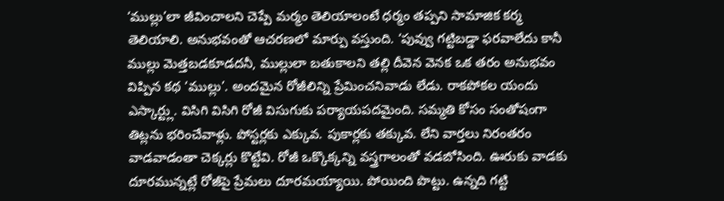‘ముల్లు’లా జీవించాలని చెప్పే మర్మం తెలియాలంటే ధర్మం తప్పని సామాజిక కర్మ తెలియాలి. అనుభవంతో ఆచరణలో మార్పు వస్తుంది. ‘పువ్వు గట్టిబడ్డా ఫరవాలేదు కానీ ముల్లు మెత్తబడకూడదనీ, ముల్లులా బతుకాలని తల్లి దీవెన వెనక ఒక తరం అనుభవం విప్పిన కథ ‘ముల్లు’. అందమైన రోజీలిన్ని ప్రేమించనివాడు లేడు. రాకపోకల యందు ఎస్కార్ట్లు. విసిగి విసిగి రోజీ విసుగుకు పర్యాయపదమైంది. సమ్మతి కోసం సంతోషంగా తిట్లను భరించేవాళ్లు. పోస్టర్లకు ఎక్కువ. పుకార్లకు తక్కువ. లేని వార్తలు నిరంతరం వాడవాడంతా చెక్కర్లు కొట్టేవి. రోజీ ఒక్కొక్కన్ని వస్త్రగాలంతో వడబోసింది. ఊరుకు వాడకు దూరమున్నట్లే రోజీపై ప్రేమలు దూరమయ్యాయి. పోయింది పొట్టు. ఉన్నది గట్టి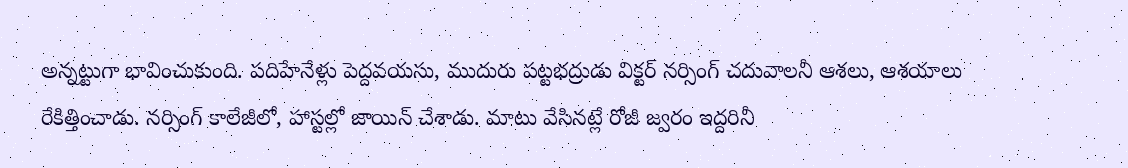అన్నట్టుగా భావించుకుంది. పదిహేనేళ్లు పెద్దవయసు, ముదురు పట్టభద్రుడు విక్టర్ నర్సింగ్ చదువాలనీ ఆశలు, ఆశయాలు రేకిత్తించాడు. నర్సింగ్ కాలేజీలో, హాస్టల్లో జాయిన్ చేశాడు. మాటు వేసినట్లే రోజీ జ్వరం ఇద్దరినీ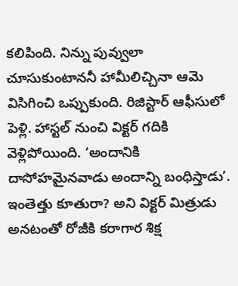కలిపింది. నిన్ను పువ్వులా చూసుకుంటాననీ హామీలిచ్చినా ఆమె విసిగించి ఒప్పుకుంది. రిజిస్టార్ ఆఫీసులో పెళ్లి. హాస్టల్ నుంచి విక్టర్ గదికి వెళ్లిపోయింది. ‘అందానికి దాసోహమైనవాడు అందాన్ని బంధిస్తాడు’. ఇంతెత్తు కూతురా? అని విక్టర్ మిత్రుడు అనటంతో రోజీకి కరాగార శిక్ష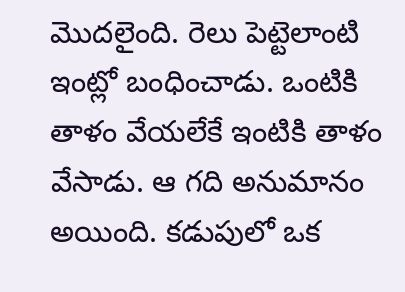మొదలైంది. రెలు పెట్టెలాంటి ఇంట్లో బంధించాడు. ఒంటికి తాళం వేయలేకే ఇంటికి తాళం వేసాడు. ఆ గది అనుమానం అయింది. కడుపులో ఒక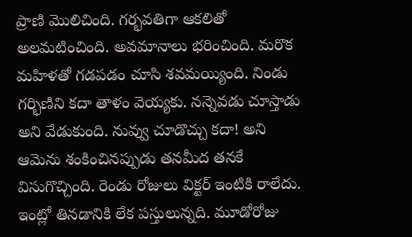ప్రాణి మొలిచింది. గర్భవతిగా ఆకలితో అలమటించింది. అవమానాలు భరించింది. మరొక మహిళతో గడపడం చూసి శవమయ్యింది. నిండు గర్భిణిని కదా తాళం వెయ్యకు. నన్నెవడు చూస్తాడు అని వేడుకుంది. నువ్వు చూడొచ్చు కదా! అని ఆమెను శంకించినప్పుడు తనమీద తనకే విసుగొచ్చింది. రెండు రోజులు విక్టర్ ఇంటికి రాలేదు. ఇంట్లో తినడానికి లేక పస్తులున్నది. మూడోరోజు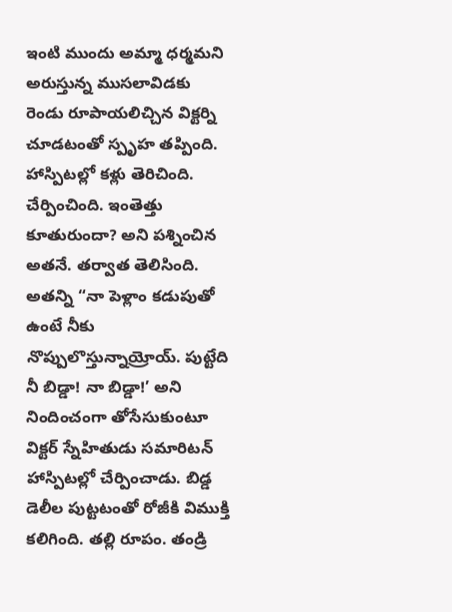ఇంటి ముందు అమ్మా ధర్మమని అరుస్తున్న ముసలావిడకు రెండు రూపాయలిచ్చిన విక్టర్ని చూడటంతో స్పృహ తప్పింది. హాస్పిటల్లో కళ్లు తెరిచింది. చేర్పించింది. ఇంతెత్తు కూతురుందా? అని పశ్నించిన అతనే. తర్వాత తెలిసింది. అతన్ని “నా పెళ్లాం కడుపుతో ఉంటే నీకు నొప్పులొస్తున్నాయ్రోయ్. పుట్టేది నీ బిడ్డా! నా బిడ్డా!’ అని నిందించంగా తోసేసుకుంటూ విక్టర్ స్నేహితుడు సమారిటన్ హాస్పిటల్లో చేర్పించాడు. బిడ్డ డెలీల పుట్టటంతో రోజీకి విముక్తి కలిగింది. తల్లి రూపం. తండ్రి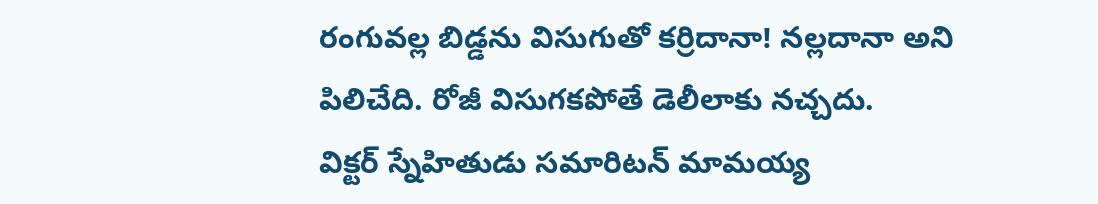రంగువల్ల బిడ్డను విసుగుతో కర్రిదానా! నల్లదానా అని పిలిచేది. రోజీ విసుగకపోతే డెలీలాకు నచ్చదు.
విక్టర్ స్నేహితుడు సమారిటన్ మామయ్య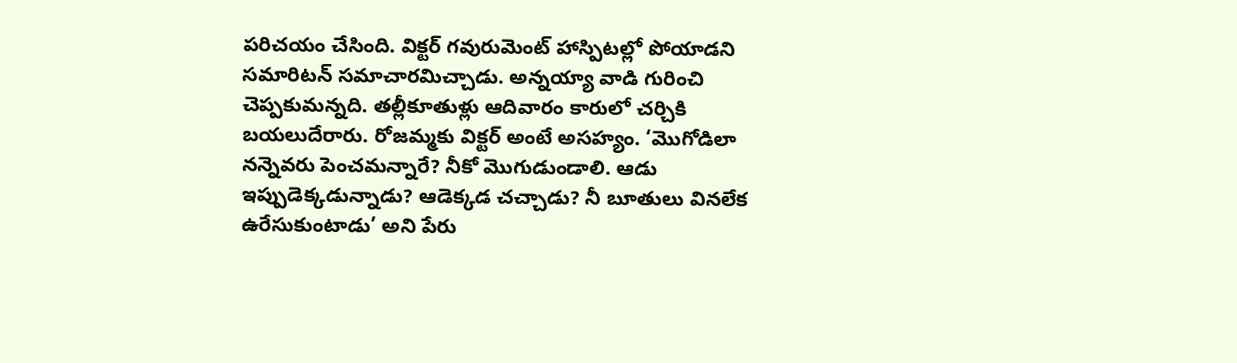పరిచయం చేసింది. విక్టర్ గవురుమెంట్ హాస్పిటల్లో పోయాడని సమారిటన్ సమాచారమిచ్చాడు. అన్నయ్యా వాడి గురించి చెప్పకుమన్నది. తల్లీకూతుళ్లు ఆదివారం కారులో చర్చికి బయలుదేరారు. రోజమ్మకు విక్టర్ అంటే అసహ్యం. ‘మొగోడిలా నన్నెవరు పెంచమన్నారే? నీకో మొగుడుండాలి. ఆడు ఇప్పుడెక్కడున్నాడు? ఆడెక్కడ చచ్చాడు? నీ బూతులు వినలేక ఉరేసుకుంటాడు’ అని పేరు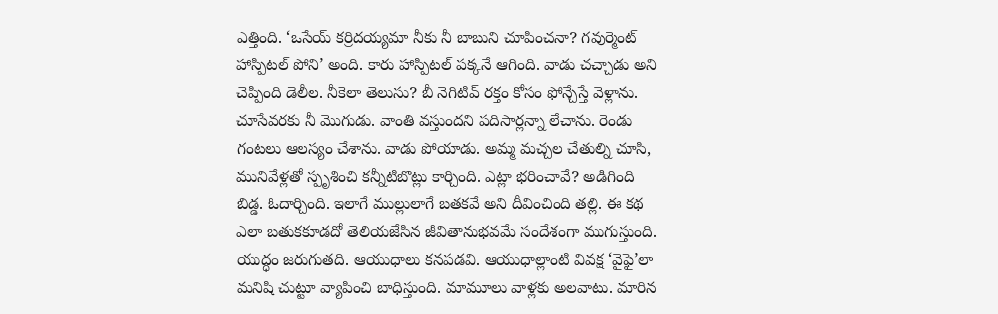ఎత్తింది. ‘ఒసేయ్ కర్రిదయ్యమా నీకు నీ బాబుని చూపించనా? గవుర్మెంట్ హాస్పిటల్ పోని’ అంది. కారు హాస్పిటల్ పక్కనే ఆగింది. వాడు చచ్చాడు అని చెప్పింది డెలీల. నీకెలా తెలుసు? బీ నెగిటివ్ రక్తం కోసం ఫోన్చేస్తే వెళ్లాను. చూసేవరకు నీ మొగుడు. వాంతి వస్తుందని పదిసార్లన్నా లేచాను. రెండు గంటలు ఆలస్యం చేశాను. వాడు పోయాడు. అమ్మ మచ్చల చేతుల్ని చూసి, మునివేళ్లతో స్పృశించి కన్నీటిబొట్లు కార్చింది. ఎట్లా భరించావే? అడిగింది బిడ్డ. ఓదార్చింది. ఇలాగే ముల్లులాగే బతకవే అని దీవించింది తల్లి. ఈ కథ ఎలా బతుకకూడదో తెలియజేసిన జీవితానుభవమే సందేశంగా ముగుస్తుంది.
యుద్ధం జరుగుతది. ఆయుధాలు కనపడవి. ఆయుధాల్లాంటి వివక్ష ‘వైఫై’లా మనిషి చుట్టూ వ్యాపించి బాధిస్తుంది. మామూలు వాళ్లకు అలవాటు. మారిన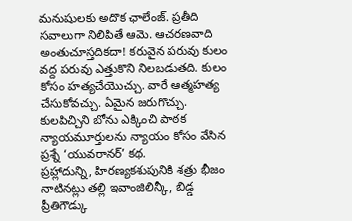మనుషులకు అదొక ఛాలేంజ్. ప్రతీది సవాలుగా నిలిపితే ఆమె. ఆచరణవాది అంతుచూస్తదికదా! కరువైన పరువు కులం వద్ద పరువు ఎత్తుకొని నిలబడుతది. కులం కోసం హత్యచేయొచ్చు. వారే ఆత్మహత్య చేసుకోవచ్చు. ఏమైన జరుగొచ్చు. కులపిచ్చిని బోను ఎక్కించి పాఠక న్యాయమూర్తులను న్యాయం కోసం వేసిన ప్రశ్నే ‘యువరానర్’ కథ.
ప్రహ్లాదున్ని, హిరణ్యకశుపునికి శత్రు భీజం నాటినట్లు తల్లి ఇవాంజిలిన్కీ, బిడ్డ ప్రీతిగౌడ్కు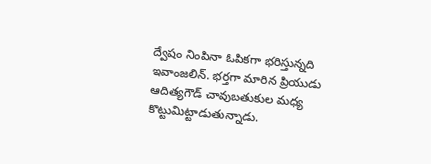ద్వేషం నింపినా ఓపికగా భరిస్తున్నది ఇవాంజలిన్. భర్తగా మారిన ప్రియుడు ఆదిత్యగౌడ్ చావుబతుకుల మధ్య కొట్టుమిట్టాడుతున్నాడు.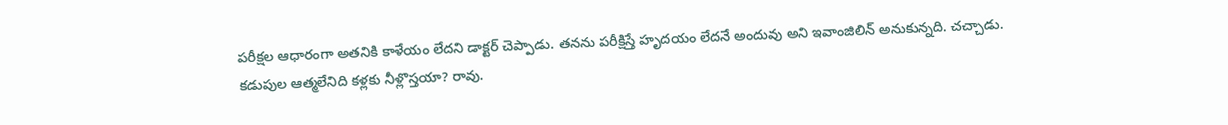పరీక్షల ఆధారంగా అతనికి కాళేయం లేదని డాక్టర్ చెప్పాడు. తనను పరీక్షిస్తే హృదయం లేదనే అందువు అని ఇవాంజిలిన్ అనుకున్నది. చచ్చాడు. కడుపుల ఆత్మలేనిది కళ్లకు నీళ్లొస్తయా? రావు.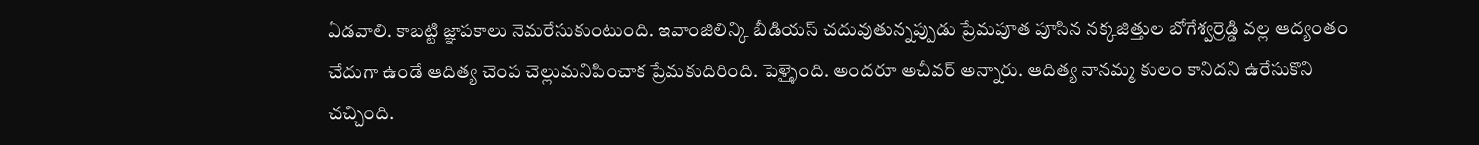ఏడవాలి. కాబట్టి జ్ఞాపకాలు నెమరేసుకుంటుంది. ఇవాంజిలిన్కి బీడియస్ చదువుతున్నప్పుడు ప్రేమపూత పూసిన నక్కజిత్తుల బోగేశ్వర్రెడ్డి వల్ల ఆద్యంతం చేదుగా ఉండే ఆదిత్య చెంప చెల్లుమనిపించాక ప్రేమకుదిరింది. పెళ్ళైంది. అందరూ అచీవర్ అన్నారు. ఆదిత్య నానమ్మ కులం కానిదని ఉరేసుకొని చచ్చింది.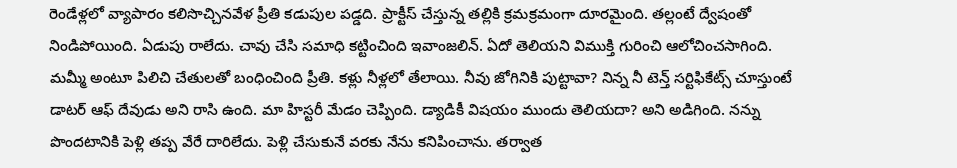రెండేళ్లలో వ్యాపారం కలిసొచ్చినవేళ ప్రీతి కడుపుల పడ్డది. ప్రాక్టీస్ చేస్తున్న తల్లికి క్రమక్రమంగా దూరమైంది. తల్లంటే ద్వేషంతో నిండిపోయింది. ఏడుపు రాలేదు. చావు చేసి సమాధి కట్టించింది ఇవాంజలిన్. ఏదో తెలియని విముక్తి గురించి ఆలోచించసాగింది. మమ్మీ అంటూ పిలిచి చేతులతో బంధించింది ప్రీతి. కళ్లు నీళ్లలో తేలాయి. నీవు జోగినికి పుట్టావా? నిన్న నీ టెన్త్ సర్టిఫికేట్స్ చూస్తుంటే డాటర్ ఆఫ్ దేవుడు అని రాసి ఉంది. మా హిస్టరీ మేడం చెప్పింది. డ్యాడికీ విషయం ముందు తెలియదా? అని అడిగింది. నన్ను పొందటానికి పెళ్లి తప్ప వేరే దారిలేదు. పెళ్లి చేసుకునే వరకు నేను కనిపించాను. తర్వాత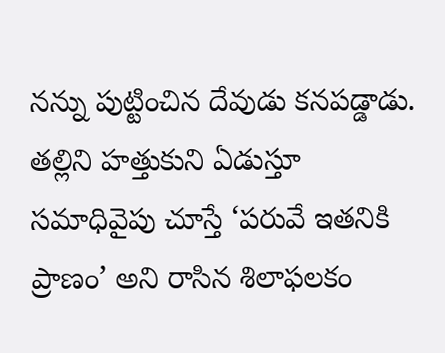నన్ను పుట్టించిన దేవుడు కనపడ్డాడు. తల్లిని హత్తుకుని ఏడుస్తూ సమాధివైపు చూస్తే ‘పరువే ఇతనికి ప్రాణం’ అని రాసిన శిలాఫలకం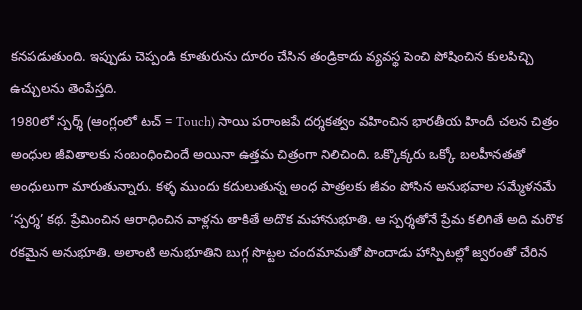కనపడుతుంది. ఇప్పుడు చెప్పండి కూతురును దూరం చేసిన తండ్రికాదు వ్యవస్థ పెంచి పోషించిన కులపిచ్చి ఉచ్చులను తెంపేస్తది.
1980లో స్పర్శ్ (ఆంగ్లంలో టచ్ = Touch) సాయి పరాంజపే దర్శకత్వం వహించిన భారతీయ హిందీ చలన చిత్రం అంధుల జీవితాలకు సంబంధించిందే అయినా ఉత్తమ చిత్రంగా నిలిచింది. ఒక్కొక్కరు ఒక్కో బలహీనతతో అంధులుగా మారుతున్నారు. కళ్ళ ముందు కదులుతున్న అంధ పాత్రలకు జీవం పోసిన అనుభవాల సమ్మేళనమే ‘స్పర్శ’ కథ. ప్రేమించిన ఆరాధించిన వాళ్లను తాకితే అదొక మహానుభూతి. ఆ స్పర్శతోనే ప్రేమ కలిగితే అది మరొక రకమైన అనుభూతి. అలాంటి అనుభూతిని బుగ్గ సొట్టల చందమామతో పొందాడు హాస్పిటల్లో జ్వరంతో చేరిన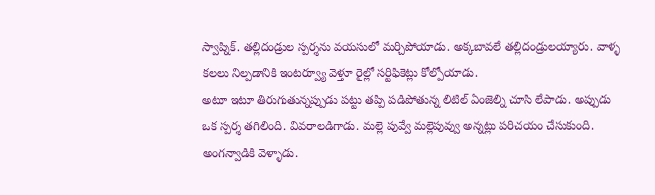స్వాప్నిక్. తల్లిదండ్రుల స్పర్శను వయసులో మర్చిపోయాడు. అక్కబావలే తల్లిదండ్రులయ్యారు. వాళ్ళ కలలు నిల్పడానికి ఇంటర్వ్యూ వెళ్తూ రైల్లో సర్టిఫికెట్లు కోల్పోయాడు.
అటూ ఇటూ తిరుగుతున్నప్పుడు పట్టు తప్పి పడిపోతున్న లిటిల్ ఏంజెల్ని చూసి లేపాడు. అప్పుడు ఒక స్పర్శ తగిలింది. వివరాలడిగాడు. మల్లె పువ్వే మల్లెపువ్వు అన్నట్లు పరిచయం చేసుకుంది. అంగన్వాడికి వెళ్ళాడు.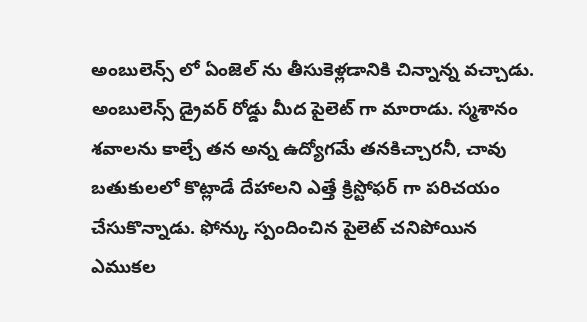అంబులెన్స్ లో ఏంజెల్ ను తీసుకెళ్లడానికి చిన్నాన్న వచ్చాడు. అంబులెన్స్ డ్రైవర్ రోడ్డు మీద పైలెట్ గా మారాడు. స్మశానం శవాలను కాల్చే తన అన్న ఉద్యోగమే తనకిచ్చారనీ, చావు బతుకులలో కొట్లాడే దేహాలని ఎత్తే క్రిస్టోఫర్ గా పరిచయం చేసుకొన్నాడు. ఫోన్కు స్పందించిన పైలెట్ చనిపోయిన ఎముకల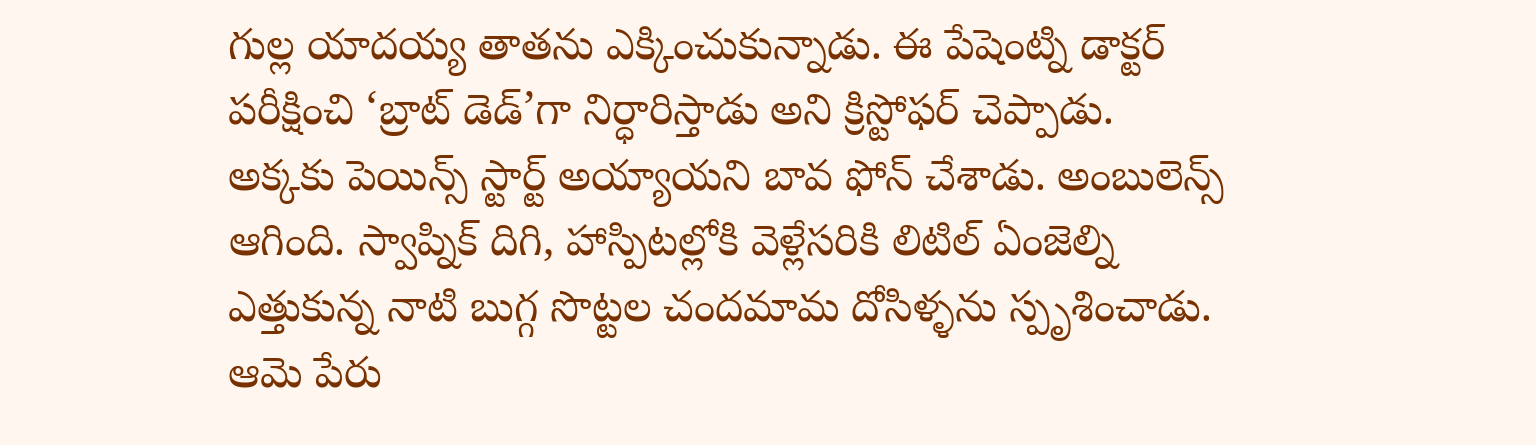గుల్ల యాదయ్య తాతను ఎక్కించుకున్నాడు. ఈ పేషెంట్ని డాక్టర్ పరీక్షించి ‘బ్రాట్ డెడ్’గా నిర్ధారిస్తాడు అని క్రిస్టోఫర్ చెప్పాడు. అక్కకు పెయిన్స్ స్టార్ట్ అయ్యాయని బావ ఫోన్ చేశాడు. అంబులెన్స్ ఆగింది. స్వాప్నిక్ దిగి, హాస్పిటల్లోకి వెళ్లేసరికి లిటిల్ ఏంజెల్ని ఎత్తుకున్న నాటి బుగ్గ సొట్టల చందమామ దోసిళ్ళను స్పృశించాడు. ఆమె పేరు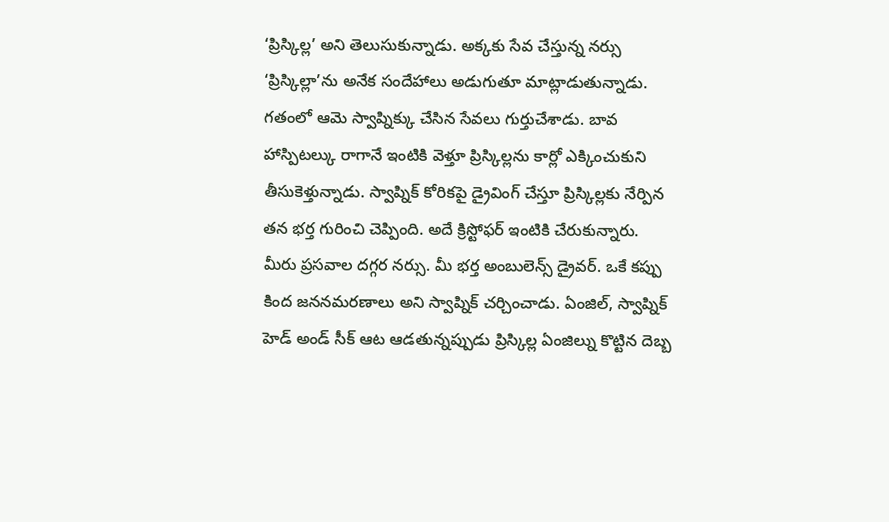‘ప్రిస్కిల్ల’ అని తెలుసుకున్నాడు. అక్కకు సేవ చేస్తున్న నర్సు ‘ప్రిస్కిల్లా’ను అనేక సందేహాలు అడుగుతూ మాట్లాడుతున్నాడు. గతంలో ఆమె స్వాప్నిక్కు చేసిన సేవలు గుర్తుచేశాడు. బావ హాస్పిటల్కు రాగానే ఇంటికి వెళ్తూ ప్రిస్కిల్లను కార్లో ఎక్కించుకుని తీసుకెళ్తున్నాడు. స్వాప్నిక్ కోరికపై డ్రైవింగ్ చేస్తూ ప్రిస్కిల్లకు నేర్పిన తన భర్త గురించి చెప్పింది. అదే క్రిస్టోఫర్ ఇంటికి చేరుకున్నారు. మీరు ప్రసవాల దగ్గర నర్సు. మీ భర్త అంబులెన్స్ డ్రైవర్. ఒకే కప్పు కింద జననమరణాలు అని స్వాప్నిక్ చర్చించాడు. ఏంజిల్, స్వాప్నిక్ హెడ్ అండ్ సీక్ ఆట ఆడతున్నప్పుడు ప్రిస్కిల్ల ఏంజిల్ను కొట్టిన దెబ్బ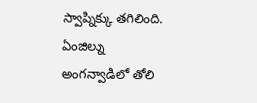స్వాప్నిక్కు తగిలింది. ఏంజిల్ను అంగన్వాడిలో తోలి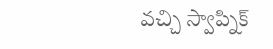వచ్చి స్వాప్నిక్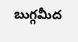బుగ్గమీద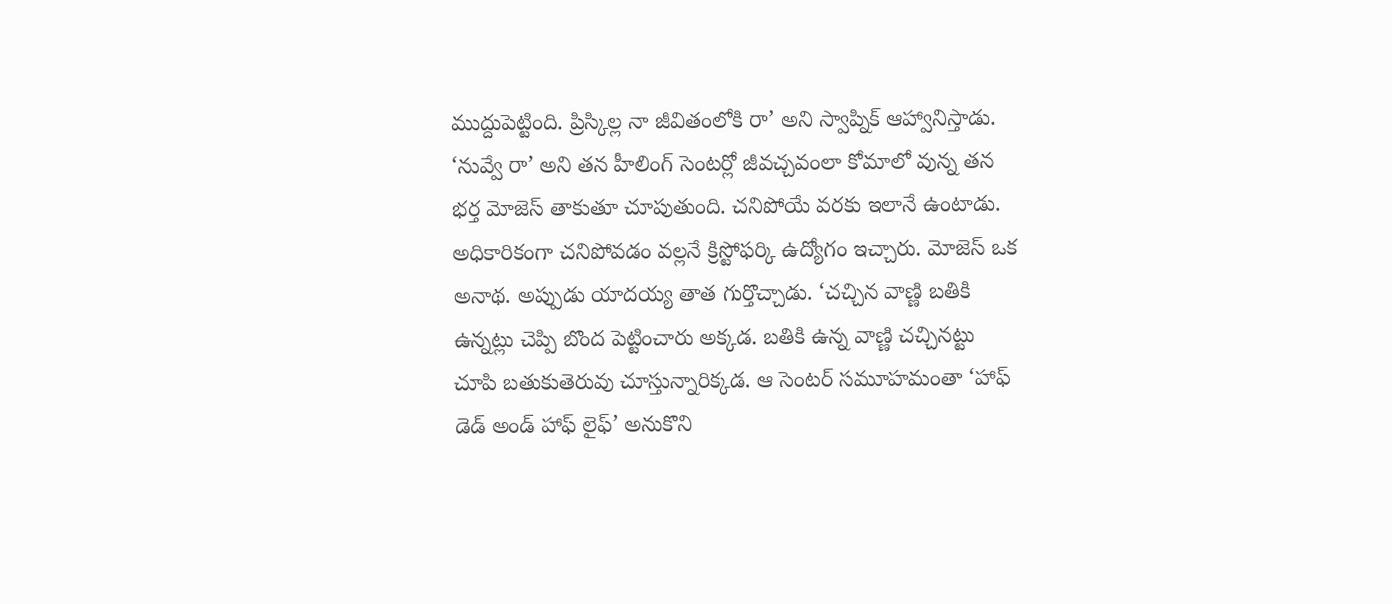ముద్దుపెట్టింది. ప్రిస్కిల్ల నా జీవితంలోకి రా’ అని స్వాప్నిక్ ఆహ్వానిస్తాడు. ‘నువ్వే రా’ అని తన హీలింగ్ సెంటర్లో జీవచ్చవంలా కోమాలో వున్న తన భర్త మోజెస్ తాకుతూ చూపుతుంది. చనిపోయే వరకు ఇలానే ఉంటాడు. అధికారికంగా చనిపోవడం వల్లనే క్రిస్టోఫర్కి ఉద్యోగం ఇచ్చారు. మోజెస్ ఒక అనాథ. అప్పుడు యాదయ్య తాత గుర్తొచ్చాడు. ‘చచ్చిన వాణ్ణి బతికి ఉన్నట్లు చెప్పి బొంద పెట్టించారు అక్కడ. బతికి ఉన్న వాణ్ణి చచ్చినట్టు చూపి బతుకుతెరువు చూస్తున్నారిక్కడ. ఆ సెంటర్ సమూహమంతా ‘హాఫ్ డెడ్ అండ్ హాఫ్ లైఫ్’ అనుకొని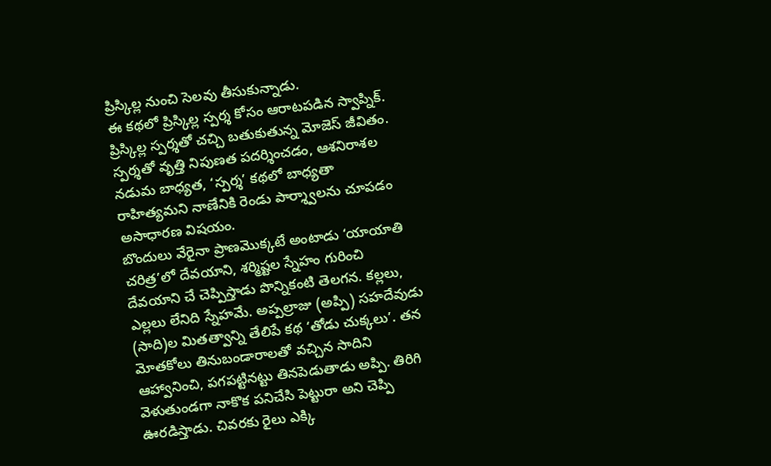ప్రిస్కిల్ల నుంచి సెలవు తీసుకున్నాడు.
ఈ కథలో ప్రిస్కిల్ల స్పర్శ కోసం ఆరాటపడిన స్వాప్నిక్. ప్రిస్కిల్ల స్పర్శతో చచ్చి బతుకుతున్న మోజెస్ జీవితం. స్పర్శతో వృత్తి నిపుణత పదర్శించడం, ఆశనిరాశల నడుమ బాధ్యత, ‘స్పర్శ’ కథలో బాధ్యతా రాహిత్యమని నాణేనికి రెండు పార్శ్వాలను చూపడం అసాధారణ విషయం.
బొందులు వేరైనా ప్రాణమొక్కటే అంటాడు ‘యాయాతి చరిత్ర’లో దేవయాని, శర్మిష్టల స్నేహం గురించి దేవయాని చే చెప్పిస్తాడు పొన్నికంటి తెలగన. కల్లలు, ఎల్లలు లేనిది స్నేహమే. అప్పల్రాజు (అప్పి) సహదేవుడు (సాది)ల మితత్వాన్ని తేలిపే కథ ‘తోడు చుక్కలు’. తన మోతకోలు తినుబండారాలతో వచ్చిన సాదిని ఆహ్వానించి, పగపట్టినట్టు తినపెడుతాడు అప్పి. తిరిగి వెళుతుండగా నాకొక పనిచేసి పెట్టురా అని చెప్పి ఊరడిస్తాడు. చివరకు రైలు ఎక్కి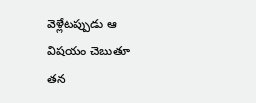వెళ్లేటప్పుడు ఆ విషయం చెబుతూ తన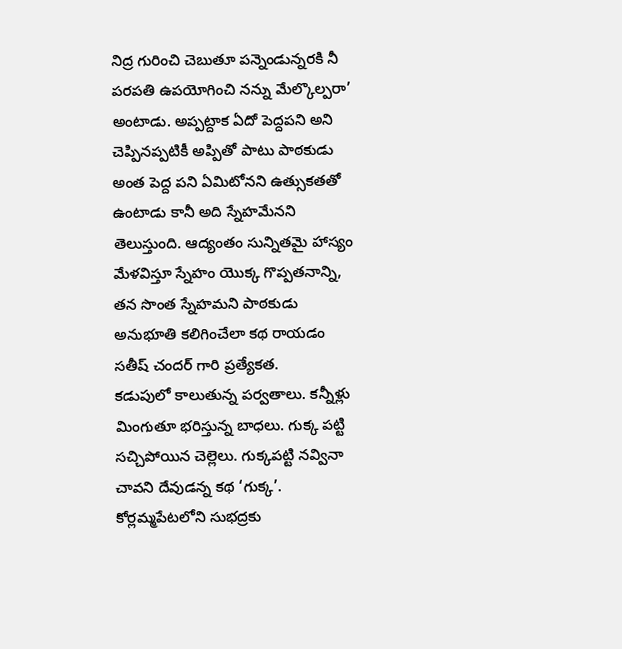నిద్ర గురించి చెబుతూ పన్నెండున్నరకి నీ పరపతి ఉపయోగించి నన్ను మేల్కొల్పరా’ అంటాడు. అప్పట్దాక ఏదో పెద్దపని అని చెప్పినప్పటికీ అప్పితో పాటు పాఠకుడు అంత పెద్ద పని ఏమిటోనని ఉత్సుకతతో ఉంటాడు కానీ అది స్నేహమేనని తెలుస్తుంది. ఆద్యంతం సున్నితమై హాస్యం మేళవిస్తూ స్నేహం యొక్క గొప్పతనాన్ని, తన సొంత స్నేహమని పాఠకుడు అనుభూతి కలిగించేలా కథ రాయడం సతీష్ చందర్ గారి ప్రత్యేకత.
కడుపులో కాలుతున్న పర్వతాలు. కన్నీళ్లు మింగుతూ భరిస్తున్న బాధలు. గుక్క పట్టి సచ్చిపోయిన చెల్లెలు. గుక్కపట్టి నవ్వినా చావని దేవుడన్న కథ ‘గుక్క’. కోర్లమ్మపేటలోని సుభద్రకు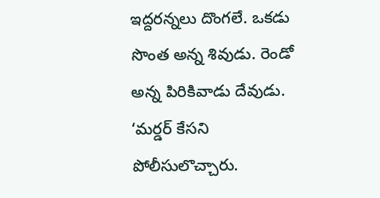ఇద్దరన్నలు దొంగలే. ఒకడు సొంత అన్న శివుడు. రెండో అన్న పిరికివాడు దేవుడు. ‘మర్డర్ కేసని పోలీసులొచ్చారు.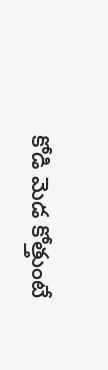కోడి మెడ కోత్తుంటే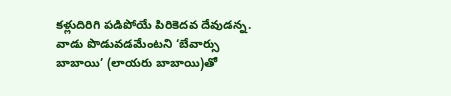కళ్లుదిరిగి పడిపోయే పిరికెదవ దేవుడన్న. వాడు పొడువడమేంటని ‘బేవార్సు బాబాయి’ (లాయరు బాబాయి)తో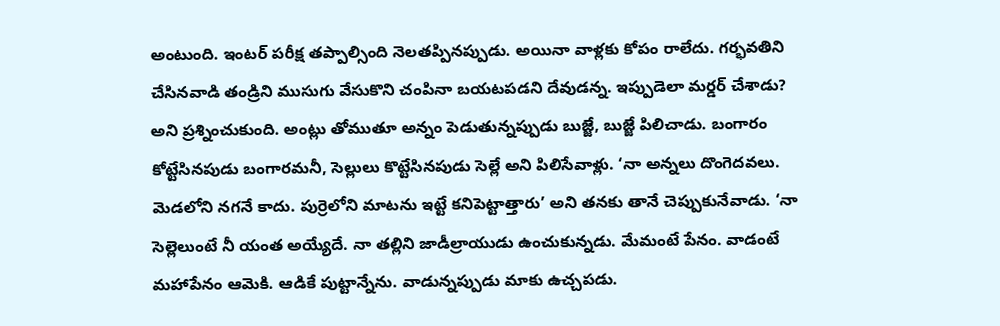అంటుంది. ఇంటర్ పరీక్ష తప్పాల్సింది నెలతప్పినప్పుడు. అయినా వాళ్లకు కోపం రాలేదు. గర్భవతిని చేసినవాడి తండ్రిని ముసుగు వేసుకొని చంపినా బయటపడని దేవుడన్న. ఇప్పుడెలా మర్డర్ చేశాడు? అని ప్రశ్నించుకుంది. అంట్లు తోముతూ అన్నం పెడుతున్నప్పుడు బుజ్జే, బుజ్జే పిలిచాడు. బంగారం కోట్టేసినపుడు బంగారమనీ, సెల్లులు కొట్టేసినపుడు సెల్లే అని పిలిసేవాళ్లు. ‘నా అన్నలు దొంగెదవలు. మెడలోని నగనే కాదు. పుర్రెలోని మాటను ఇట్టే కనిపెట్టాత్తారు’ అని తనకు తానే చెప్పుకునేవాడు. ‘నా సెల్లెలుంటే నీ యంత అయ్యేదే. నా తల్లిని జాడీల్రాయుడు ఉంచుకున్నడు. మేమంటే పేనం. వాడంటే మహాపేనం ఆమెకి. ఆడికే పుట్టాన్నేను. వాడున్నప్పుడు మాకు ఉచ్చపడు.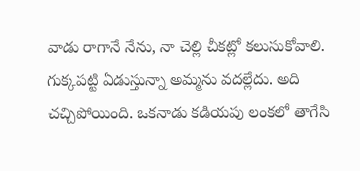వాడు రాగానే నేను, నా చెల్లి చీకట్లో కలుసుకోవాలి. గుక్కపట్టి ఏడుస్తున్నా అమ్మను వదల్లేదు. అది చచ్చిపోయింది. ఒకనాడు కడియపు లంకలో తాగేసి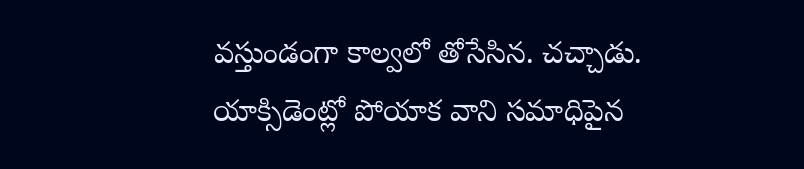వస్తుండంగా కాల్వలో తోసేసిన. చచ్చాడు. యాక్సిడెంట్లో పోయాక వాని సమాధిపైన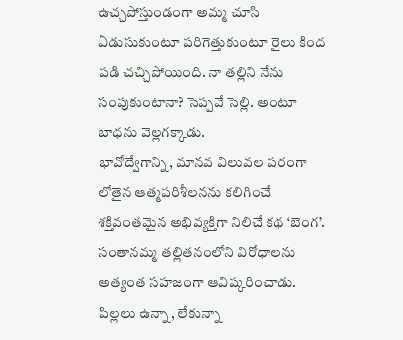ఉచ్చపోస్తుండంగా అమ్మ చూసి ఏడుసుకుంటూ పరిగెత్తుకుంటూ రైలు కింద పడి చచ్చిపోయింది. నా తల్లిని నేను సంపుకుంటానా? సెప్పవే సెల్లి. అంటూ బాధను వెల్లగక్కాడు.
భావోద్వేగాన్ని, మానవ విలువల పరంగా లోతైన ఆత్మపరిశీలనను కలిగించే శక్తివంతమైన అభివ్యక్తిగా నిలిచే కథ ‘బెంగ’. సంతానమ్మ తల్లితనంలోని విరోధాలను అత్యంత సహజంగా ఆవిష్కరించాడు. పిల్లలు ఉన్నా, లేకున్నా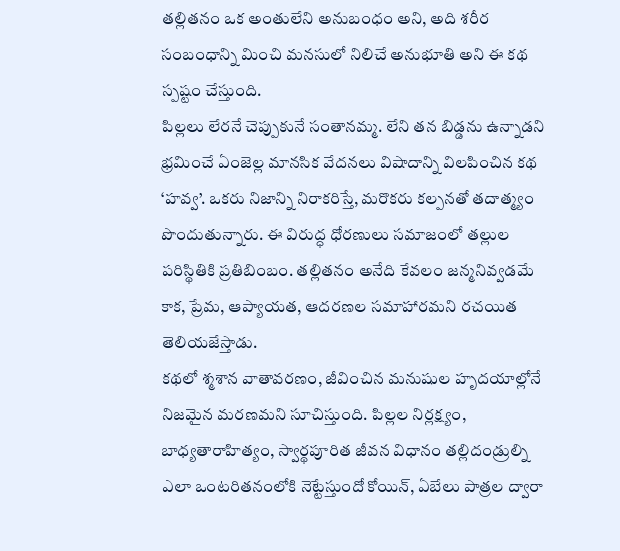తల్లితనం ఒక అంతులేని అనుబంధం అని, అది శరీర సంబంధాన్ని మించి మనసులో నిలిచే అనుభూతి అని ఈ కథ స్పష్టం చేస్తుంది.
పిల్లలు లేరనే చెప్పుకునే సంతానమ్మ. లేని తన బిడ్డను ఉన్నాడని భ్రమించే ఏంజెల్ల మానసిక వేదనలు విషాదాన్ని విలపించిన కథ ‘హవ్వ’. ఒకరు నిజాన్ని నిరాకరిస్తే, మరొకరు కల్పనతో తదాత్మ్యం పొందుతున్నారు. ఈ విరుద్ధ ధోరణులు సమాజంలో తల్లుల పరిస్థితికి ప్రతిబింబం. తల్లితనం అనేది కేవలం జన్మనివ్వడమే కాక, ప్రేమ, ఆప్యాయత, ఆదరణల సమాహారమని రచయిత తెలియజేస్తాడు.
కథలో శ్మశాన వాతావరణం, జీవించిన మనుషుల హృదయాల్లోనే నిజమైన మరణమని సూచిస్తుంది. పిల్లల నిర్లక్ష్యం, బాధ్యతారాహిత్యం, స్వార్థపూరిత జీవన విధానం తల్లిదండ్రుల్ని ఎలా ఒంటరితనంలోకి నెట్టేస్తుందో కోయిన్, ఏబేలు పాత్రల ద్వారా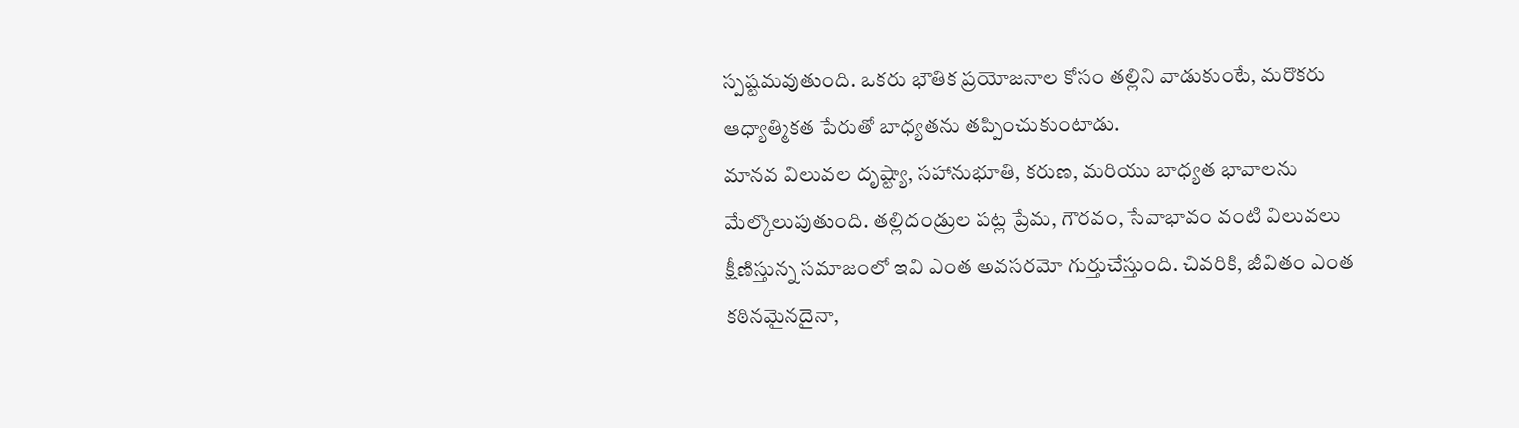స్పష్టమవుతుంది. ఒకరు భౌతిక ప్రయోజనాల కోసం తల్లిని వాడుకుంటే, మరొకరు ఆధ్యాత్మికత పేరుతో బాధ్యతను తప్పించుకుంటాడు.
మానవ విలువల దృష్ట్యా, సహానుభూతి, కరుణ, మరియు బాధ్యత భావాలను మేల్కొలుపుతుంది. తల్లిదండ్రుల పట్ల ప్రేమ, గౌరవం, సేవాభావం వంటి విలువలు క్షీణిస్తున్న సమాజంలో ఇవి ఎంత అవసరమో గుర్తుచేస్తుంది. చివరికి, జీవితం ఎంత కఠినమైనదైనా,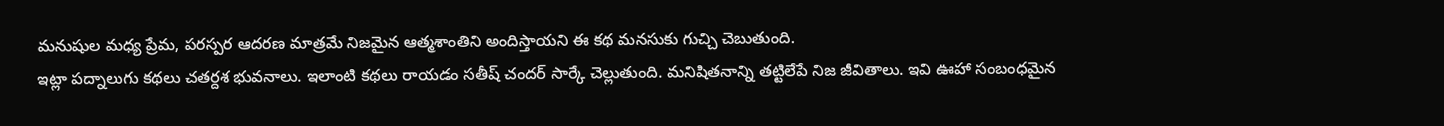మనుషుల మధ్య ప్రేమ, పరస్పర ఆదరణ మాత్రమే నిజమైన ఆత్మశాంతిని అందిస్తాయని ఈ కథ మనసుకు గుచ్చి చెబుతుంది.
ఇట్లా పద్నాలుగు కథలు చతర్దశ భువనాలు. ఇలాంటి కథలు రాయడం సతీష్ చందర్ సార్కే చెల్లుతుంది. మనిషితనాన్ని తట్టిలేపే నిజ జీవితాలు. ఇవి ఊహా సంబంధమైన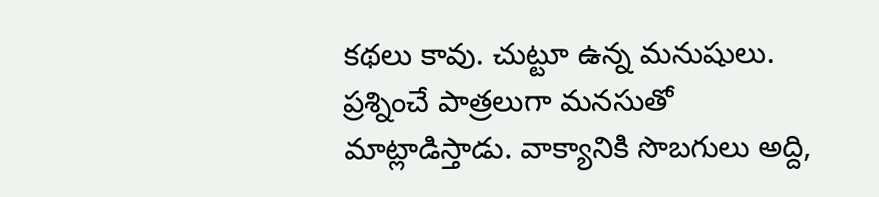కథలు కావు. చుట్టూ ఉన్న మనుషులు. ప్రశ్నించే పాత్రలుగా మనసుతో మాట్లాడిస్తాడు. వాక్యానికి సొబగులు అద్ది,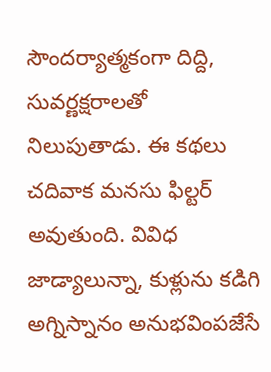సౌందర్యాత్మకంగా దిద్ది, సువర్ణక్షరాలతో నిలుపుతాడు. ఈ కథలు చదివాక మనసు ఫిల్టర్ అవుతుంది. వివిధ జాడ్యాలున్నా, కుళ్లును కడిగి అగ్నిస్నానం అనుభవింపజేసే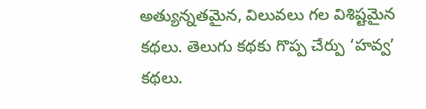అత్యున్నతమైన, విలువలు గల విశిష్టమైన కథలు. తెలుగు కథకు గొప్ప చేర్పు ‘హవ్వ’ కథలు.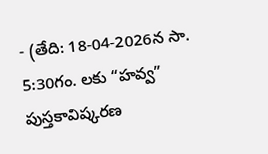- (తేది: 18-04-2026న సా. 5:30గం. లకు “హవ్వ” పుస్తకావిష్కరణ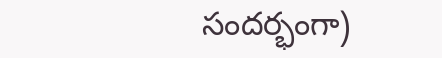సందర్భంగా)